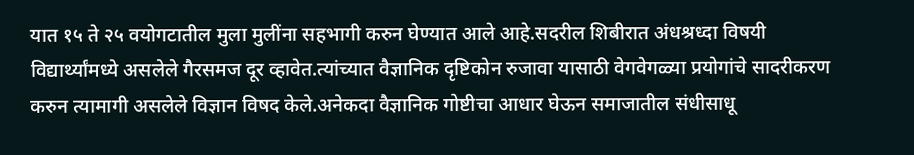यात १५ ते २५ वयोगटातील मुला मुलींना सहभागी करुन घेण्यात आले आहे.सदरील शिबीरात अंधश्रध्दा विषयी विद्यार्थ्यांमध्ये असलेले गैरसमज दूर व्हावेत.त्यांच्यात वैज्ञानिक दृष्टिकोन रुजावा यासाठी वेगवेगळ्या प्रयोगांचे सादरीकरण करुन त्यामागी असलेले विज्ञान विषद केले.अनेकदा वैज्ञानिक गोष्टीचा आधार घेऊन समाजातील संधीसाधू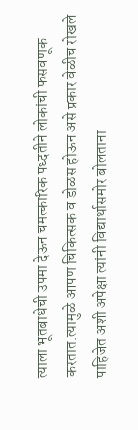त्याला भूतबाधेची उपमा देऊन चमत्कारिक पध्दतीने लोकांची फसवणूक करतात.त्यामुळे आपण चिकित्सक व डोळस होऊन असे प्रकार वेळीच रोखले पाहिजेत अशी अपेक्षा त्यांनी विद्यार्थासमोर बोलताना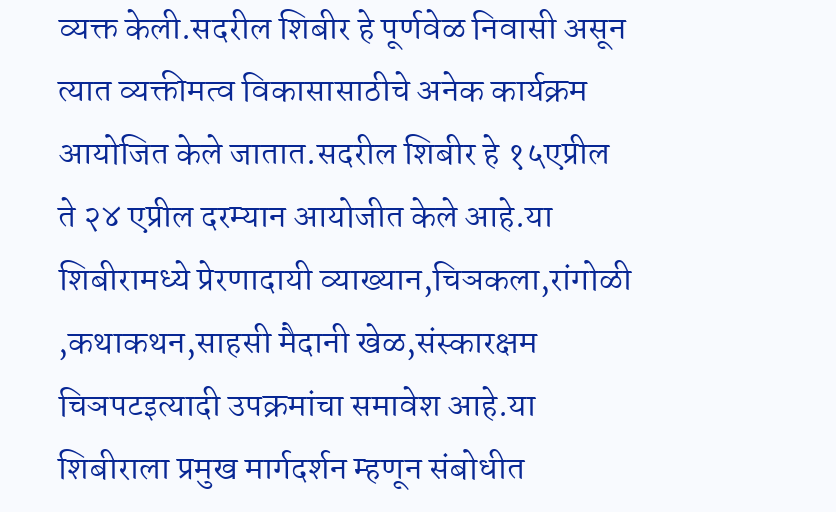व्यक्त केली.सदरील शिबीर हे पूर्णवेळ निवासी असून त्यात व्यक्तीमत्व विकासासाठीचे अनेक कार्यक्रम आयोजित केले जातात.सदरील शिबीर हे १५एप्रील ते २४ एप्रील दरम्यान आयोजीत केले आहे.या शिबीरामध्ये प्रेरणादायी व्याख्यान,चिञकला,रांगोळी ,कथाकथन,साहसी मैदानी खेळ,संस्कारक्षम चिञपटइत्यादी उपक्रमांचा समावेश आहे.या शिबीराला प्रमुख मार्गदर्शन म्हणून संबोधीत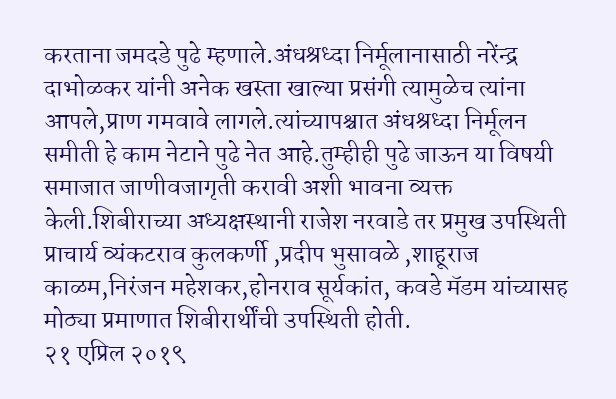करताना जमदडे पुढे म्हणाले.अंधश्रध्दा निर्मूलानासाठी नरेंन्द्र दाभोळकर यांनी अनेक खस्ता खाल्या प्रसंगी त्यामुळेच त्यांना आपले,प्राण गमवावे लागले.त्यांच्यापश्चात अंधश्रध्दा निर्मूलन समीती हे काम नेटाने पुढे नेत आहे.तुम्हीही पुढे जाऊन या विषयी समाजात जाणीवजागृती करावी अशी भावना व्यक्त केली.शिबीराच्या अध्यक्षस्थानी राजेश नरवाडे तर प्रमुख उपस्थिती प्राचार्य व्यंकटराव कुलकर्णी ,प्रदीप भुसावळे ,शाहूराज काळम,निरंजन महेशकर,होनराव सूर्यकांत, कवडे मॅडम यांच्यासह मोठ्या प्रमाणात शिबीरार्थींची उपस्थिती होती.
२१ एप्रिल २०१९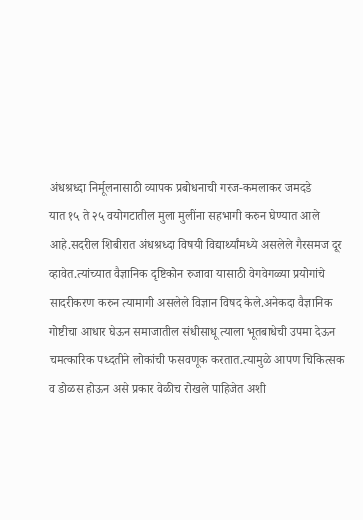अंधश्रध्दा निर्मूलनासाठी व्यापक प्रबोधनाची गरज-कमलाकर जमदडे
यात १५ ते २५ वयोगटातील मुला मुलींना सहभागी करुन घेण्यात आले आहे.सदरील शिबीरात अंधश्रध्दा विषयी विद्यार्थ्यांमध्ये असलेले गैरसमज दूर व्हावेत.त्यांच्यात वैज्ञानिक दृष्टिकोन रुजावा यासाठी वेगवेगळ्या प्रयोगांचे सादरीकरण करुन त्यामागी असलेले विज्ञान विषद केले.अनेकदा वैज्ञानिक गोष्टीचा आधार घेऊन समाजातील संधीसाधू त्याला भूतबाधेची उपमा देऊन चमत्कारिक पध्दतीने लोकांची फसवणूक करतात.त्यामुळे आपण चिकित्सक व डोळस होऊन असे प्रकार वेळीच रोखले पाहिजेत अशी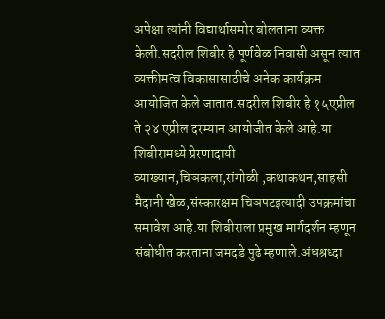अपेक्षा त्यांनी विद्यार्थासमोर बोलताना व्यक्त केली.सदरील शिबीर हे पूर्णवेळ निवासी असून त्यात व्यक्तीमत्व विकासासाठीचे अनेक कार्यक्रम आयोजित केले जातात.सदरील शिबीर हे १५एप्रील ते २४ एप्रील दरम्यान आयोजीत केले आहे.या शिबीरामध्ये प्रेरणादायी व्याख्यान,चिञकला,रांगोळी ,कथाकथन,साहसी मैदानी खेळ,संस्कारक्षम चिञपटइत्यादी उपक्रमांचा समावेश आहे.या शिबीराला प्रमुख मार्गदर्शन म्हणून संबोधीत करताना जमदडे पुढे म्हणाले.अंधश्रध्दा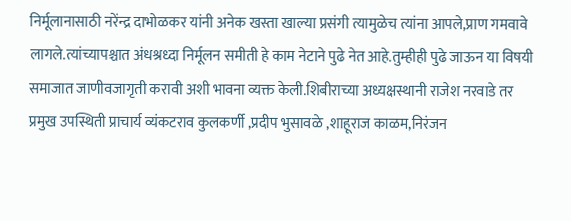निर्मूलानासाठी नरेंन्द्र दाभोळकर यांनी अनेक खस्ता खाल्या प्रसंगी त्यामुळेच त्यांना आपले,प्राण गमवावे लागले.त्यांच्यापश्चात अंधश्रध्दा निर्मूलन समीती हे काम नेटाने पुढे नेत आहे.तुम्हीही पुढे जाऊन या विषयी समाजात जाणीवजागृती करावी अशी भावना व्यक्त केली.शिबीराच्या अध्यक्षस्थानी राजेश नरवाडे तर प्रमुख उपस्थिती प्राचार्य व्यंकटराव कुलकर्णी ,प्रदीप भुसावळे ,शाहूराज काळम,निरंजन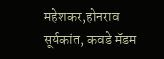महेशकर,होनराव सूर्यकांत, कवडे मॅडम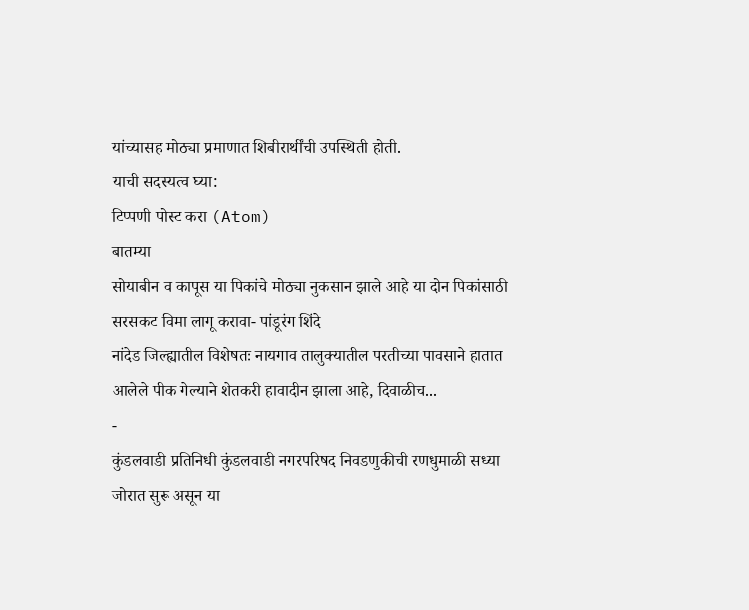यांच्यासह मोठ्या प्रमाणात शिबीरार्थींची उपस्थिती होती.
याची सदस्यत्व घ्या:
टिप्पणी पोस्ट करा (Atom)
बातम्या
सोयाबीन व कापूस या पिकांचे मोठ्या नुकसान झाले आहे या दोन पिकांसाठी सरसकट विमा लागू करावा- पांडूरंग शिंदे
नांदेड जिल्ह्यातील विशेषतः नायगाव तालुक्यातील परतीच्या पावसाने हातात आलेले पीक गेल्याने शेतकरी हावादीन झाला आहे, दिवाळीच...
-
कुंडलवाडी प्रतिनिधी कुंडलवाडी नगरपरिषद निवडणुकीची रणधुमाळी सध्या जोरात सुरू असून या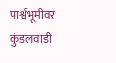पार्श्वभूमीवर कुंडलवाडी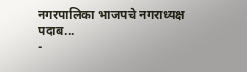नगरपालिका भाजपचे नगराध्यक्ष पदाब...
-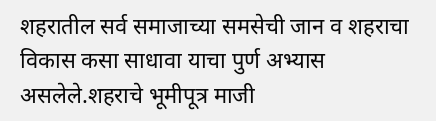शहरातील सर्व समाजाच्या समसेची जान व शहराचा विकास कसा साधावा याचा पुर्ण अभ्यास असलेले.शहराचे भूमीपूत्र माजी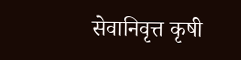सेवानिवृत्त कृषी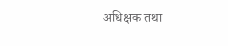अधिक्षक तथा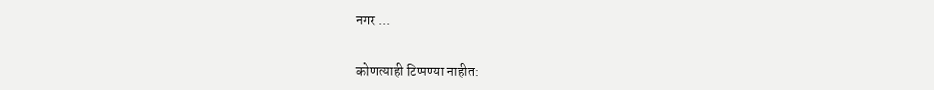नगर ...


कोणत्याही टिप्पण्या नाहीत: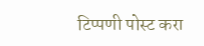टिप्पणी पोस्ट करा